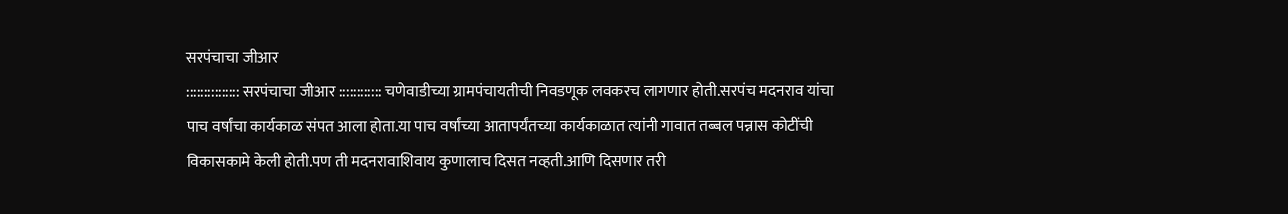सरपंचाचा जीआर
::::::::::::::: सरपंचाचा जीआर :::::::::::: चणेवाडीच्या ग्रामपंचायतीची निवडणूक लवकरच लागणार होती.सरपंच मदनराव यांचा पाच वर्षांचा कार्यकाळ संपत आला होता.या पाच वर्षांच्या आतापर्यंतच्या कार्यकाळात त्यांनी गावात तब्बल पन्नास कोटींची विकासकामे केली होती.पण ती मदनरावाशिवाय कुणालाच दिसत नव्हती.आणि दिसणार तरी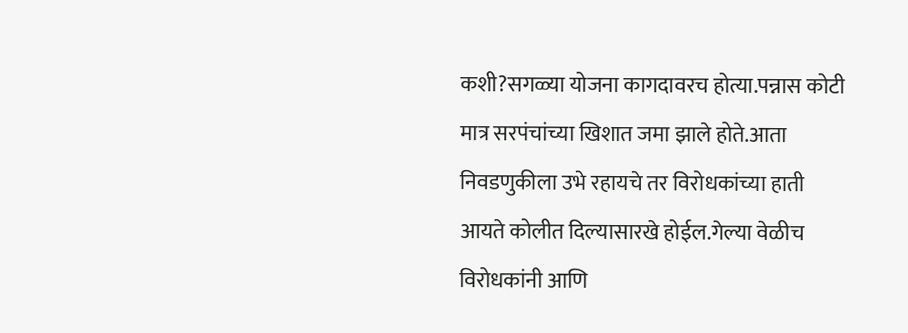कशी?सगळ्या योजना कागदावरच होत्या.पन्नास कोटी मात्र सरपंचांच्या खिशात जमा झाले होते.आता निवडणुकीला उभे रहायचे तर विरोधकांच्या हाती आयते कोलीत दिल्यासारखे होईल.गेल्या वेळीच विरोधकांनी आणि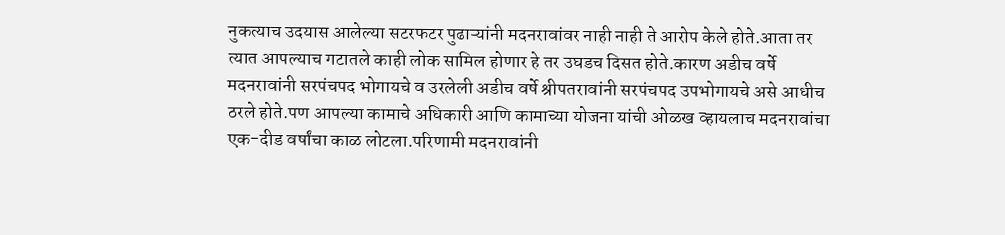नुकत्याच उदयास आलेल्या सटरफटर पुढाऱ्यांनी मदनरावांवर नाही नाही ते आरोप केले होते.आता तर त्यात आपल्याच गटातले काही लोक सामिल होणार हे तर उघडच दिसत होते.कारण अडीच वर्षे मदनरावांनी सरपंचपद भोगायचे व उरलेली अडीच वर्षे श्रीपतरावांनी सरपंचपद उपभोगायचे असे आधीच ठरले होते.पण आपल्या कामाचे अधिकारी आणि कामाच्या योजना यांची ओळख व्हायलाच मदनरावांचा एक-दीड वर्षांचा काळ लोटला.परिणामी मदनरावांनी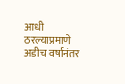आधी ठरल्याप्रमाणे अडीच वर्षानंतर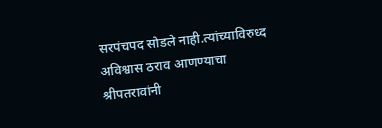सरपंचपद सोडले नाही.त्यांच्याविरुध्द अविश्वास ठराव आणण्याचा श्रीपतरावांनी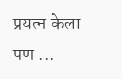प्रयत्न केला पण ...